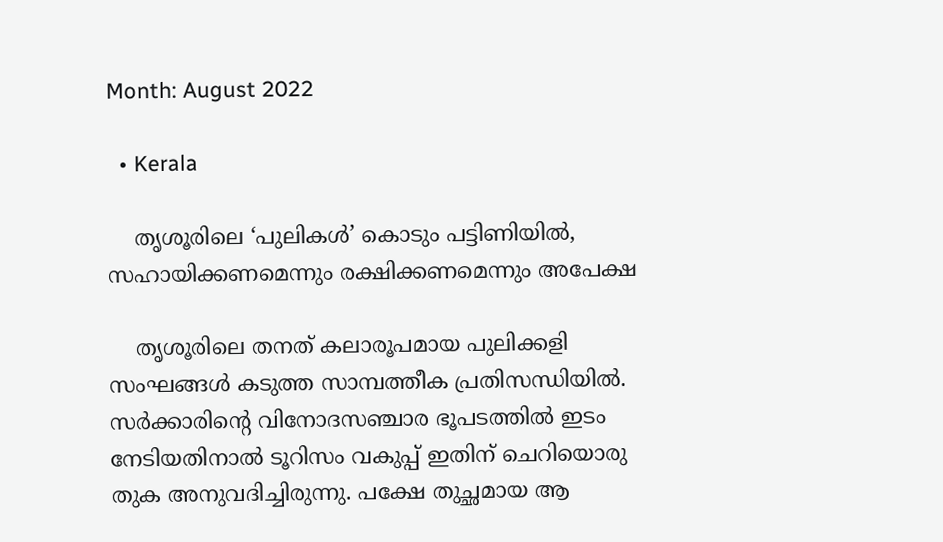Month: August 2022

  • Kerala

    തൃശൂരിലെ ‘പുലികൾ’ കൊടും പട്ടിണിയിൽ, സഹായിക്കണമെന്നും രക്ഷിക്കണമെന്നും അപേക്ഷ

    തൃശൂരിലെ തനത് കലാരൂപമായ പുലിക്കളി സംഘങ്ങൾ കടുത്ത സാമ്പത്തീക പ്രതിസന്ധിയിൽ. സർക്കാരിൻ്റെ വിനോദസഞ്ചാര ഭൂപടത്തിൽ ഇടം നേടിയതിനാൽ ടൂറിസം വകുപ്പ് ഇതിന് ചെറിയൊരു തുക അനുവദിച്ചിരുന്നു. പക്ഷേ തുച്ഛമായ ആ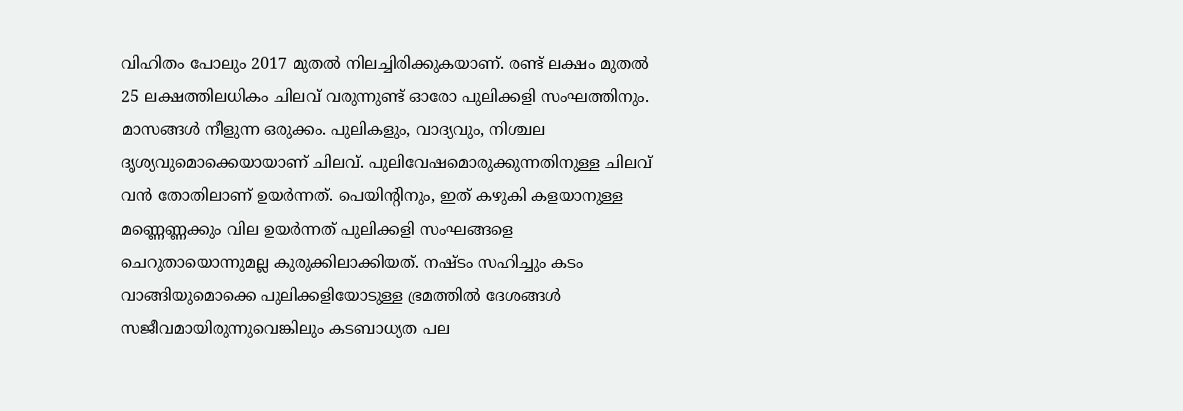വിഹിതം പോലും 2017 മുതൽ നിലച്ചിരിക്കുകയാണ്. രണ്ട് ലക്ഷം മുതൽ 25 ലക്ഷത്തിലധികം ചിലവ് വരുന്നുണ്ട് ഓരോ പുലിക്കളി സംഘത്തിനും. മാസങ്ങൾ നീളുന്ന ഒരുക്കം. പുലികളും, വാദ്യവും, നിശ്ചല ദൃശ്യവുമൊക്കെയായാണ് ചിലവ്. പുലിവേഷമൊരുക്കുന്നതിനുള്ള ചിലവ് വൻ തോതിലാണ് ഉയർന്നത്. പെയിന്റിനും, ഇത് കഴുകി കളയാനുള്ള മണ്ണെണ്ണക്കും വില ഉയർന്നത് പുലിക്കളി സംഘങ്ങളെ ചെറുതായൊന്നുമല്ല കുരുക്കിലാക്കിയത്. നഷ്ടം സഹിച്ചും കടം വാങ്ങിയുമൊക്കെ പുലിക്കളിയോടുള്ള ഭ്രമത്തിൽ ദേശങ്ങൾ സജീവമായിരുന്നുവെങ്കിലും കടബാധ്യത പല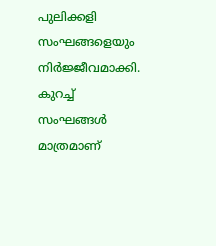പുലിക്കളി സംഘങ്ങളെയും നിർജ്ജീവമാക്കി. കുറച്ച് സംഘങ്ങൾ മാത്രമാണ്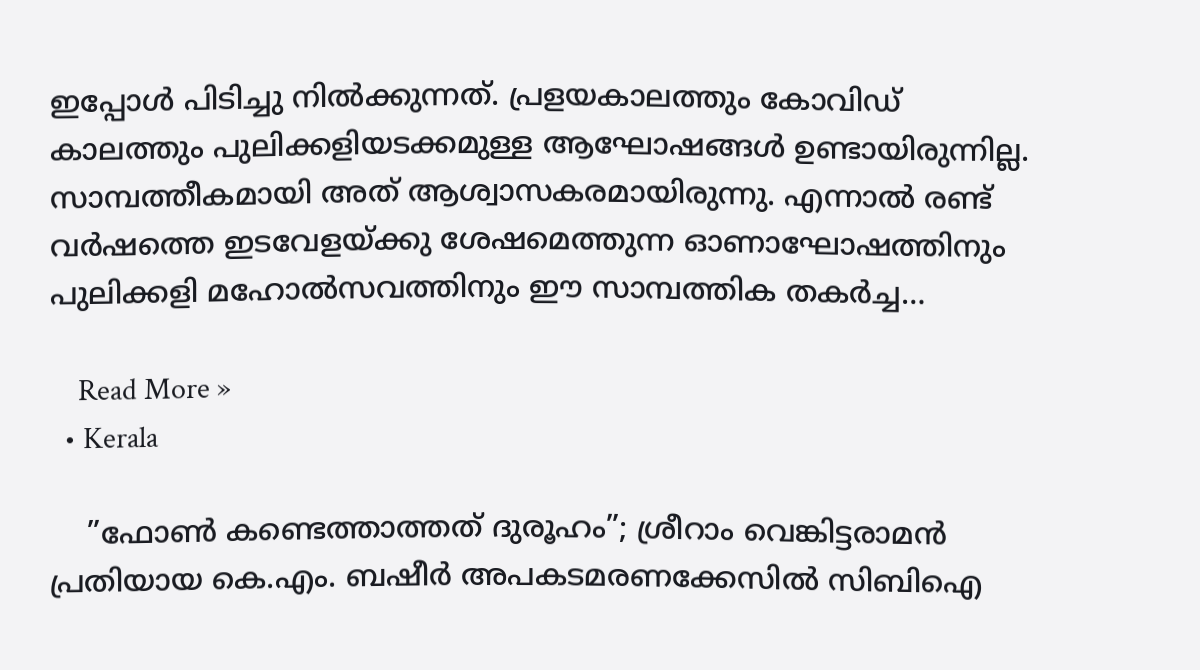ഇപ്പോൾ പിടിച്ചു നിൽക്കുന്നത്. പ്രളയകാലത്തും കോവിഡ് കാലത്തും പുലിക്കളിയടക്കമുള്ള ആഘോഷങ്ങൾ ഉണ്ടായിരുന്നില്ല. സാമ്പത്തീകമായി അത് ആശ്വാസകരമായിരുന്നു. എന്നാൽ രണ്ട് വർഷത്തെ ഇടവേളയ്ക്കു ശേഷമെത്തുന്ന ഓണാഘോഷത്തിനും പുലിക്കളി മഹോൽസവത്തിനും ഈ സാമ്പത്തിക തകർച്ച…

    Read More »
  • Kerala

    ”ഫോണ്‍ കണ്ടെത്താത്തത് ദുരൂഹം”; ശ്രീറാം വെങ്കിട്ടരാമന്‍ പ്രതിയായ കെ.എം. ബഷീര്‍ അപകടമരണക്കേസില്‍ സിബിഐ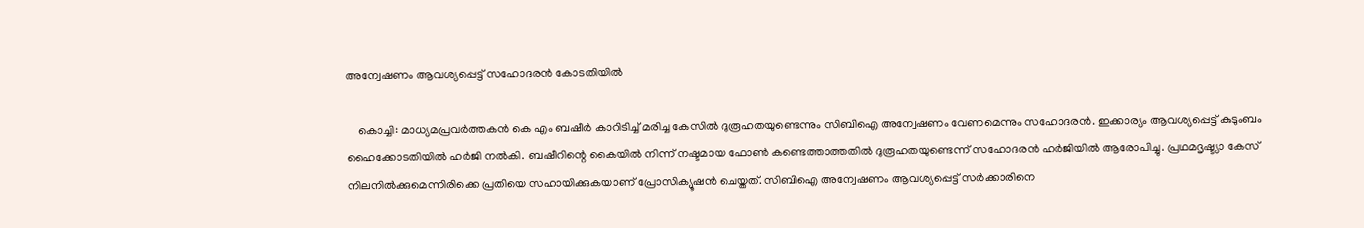അന്വേഷണം ആവശ്യപ്പെട്ട് സഹോദരന്‍ കോടതിയില്‍

    കൊച്ചി: മാധ്യമപ്രവര്‍ത്തകന്‍ കെ എം ബഷീര്‍ കാറിടിച്ച് മരിച്ച കേസില്‍ ദുരൂഹതയുണ്ടെന്നും സിബിഐ അന്വേഷണം വേണമെന്നും സഹോദരന്‍. ഇക്കാര്യം ആവശ്യപ്പെട്ട് കുടുംബം ഹൈക്കോടതിയില്‍ ഹര്‍ജി നല്‍കി. ബഷീറിന്റെ കൈയില്‍ നിന്ന് നഷ്ടമായ ഫോണ്‍ കണ്ടെത്താത്തതില്‍ ദുരൂഹതയുണ്ടെന്ന് സഹോദരന്‍ ഹര്‍ജിയില്‍ ആരോപിച്ചു. പ്രഥമദൃഷ്ട്യാ കേസ് നിലനില്‍ക്കുമെന്നിരിക്കെ പ്രതിയെ സഹായിക്കുകയാണ് പ്രോസിക്യൂഷന്‍ ചെയ്തത്. സിബിഐ അന്വേഷണം ആവശ്യപ്പെട്ട് സര്‍ക്കാരിനെ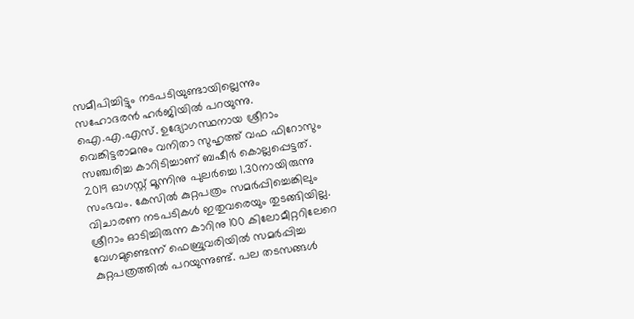സമീപിച്ചിട്ടും നടപടിയുണ്ടായില്ലെന്നും സഹോദരന്‍ ഹര്‍ജിയില്‍ പറയുന്നു. ഐ.എ.എസ്. ഉദ്യോഗസ്ഥനായ ശ്രീറാം വെങ്കിട്ടരാമനും വനിതാ സുഹൃത്ത് വഫ ഫിറോസും സഞ്ചരിച്ച കാറിടിച്ചാണ് ബഷീര്‍ കൊല്ലപ്പെട്ടത്. 2019 ഓഗസ്റ്റ് മൂന്നിനു പുലര്‍ച്ചെ 1.30നായിരുന്നു സംഭവം. കേസില്‍ കുറ്റപത്രം സമര്‍പ്പിച്ചെങ്കിലും വിചാരണ നടപടികള്‍ ഇതുവരെയും തുടങ്ങിയില്ല. ശ്രീറാം ഓടിച്ചിരുന്ന കാറിനു 100 കിലോമീറ്ററിലേറെ വേഗമുണ്ടെന്ന് ഫെബ്രുവരിയില്‍ സമര്‍പ്പിച്ച കുറ്റപത്രത്തില്‍ പറയുന്നുണ്ട്. പല തടസങ്ങള്‍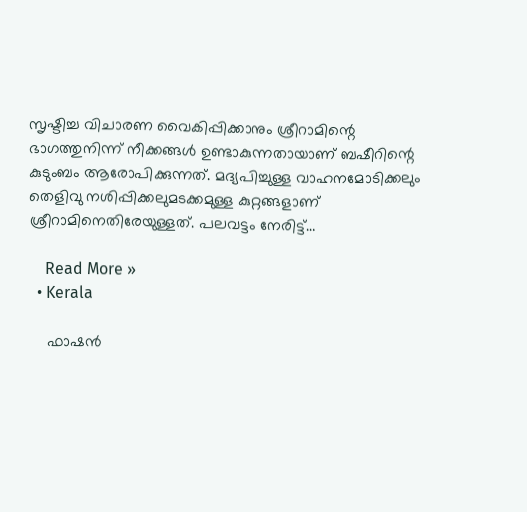സൃഷ്ടിച്ച വിചാരണ വൈകിപ്പിക്കാനും ശ്രീറാമിന്റെ ഭാഗത്തുനിന്ന് നീക്കങ്ങള്‍ ഉണ്ടാകുന്നതായാണ് ബഷീറിന്റെ കുടുംബം ആരോപിക്കുന്നത്. മദ്യപിച്ചുള്ള വാഹനമോടിക്കലും തെളിവു നശിപ്പിക്കലുമടക്കമുള്ള കുറ്റങ്ങളാണ് ശ്രീറാമിനെതിരേയുള്ളത്. പലവട്ടം നേരിട്ട്…

    Read More »
  • Kerala

    ഫാഷൻ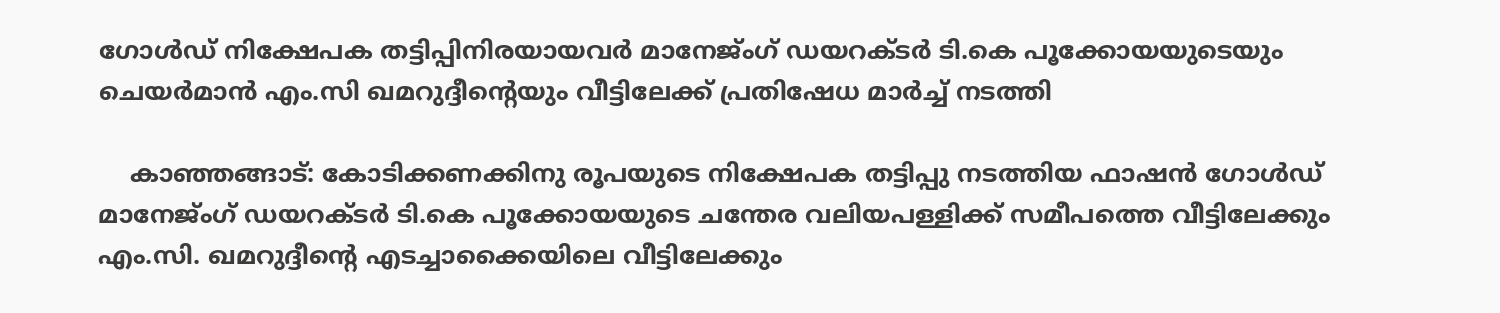ഗോൾഡ് നിക്ഷേപക തട്ടിപ്പിനിരയായവർ മാനേജ്ംഗ് ഡയറക്ടർ ടി.കെ പൂക്കോയയുടെയും ചെയർമാൻ എം.സി ഖമറുദ്ദീന്റെയും വീട്ടിലേക്ക് പ്രതിഷേധ മാർച്ച് നടത്തി

    കാഞ്ഞങ്ങാട്: കോടിക്കണക്കിനു രൂപയുടെ നിക്ഷേപക തട്ടിപ്പു നടത്തിയ ഫാഷൻ ഗോൾഡ് മാനേജ്ംഗ് ഡയറക്ടർ ടി.കെ പൂക്കോയയുടെ ചന്തേര വലിയപള്ളിക്ക് സമീപത്തെ വീട്ടിലേക്കും എം.സി. ഖമറുദ്ദീന്റെ എടച്ചാക്കൈയിലെ വീട്ടിലേക്കും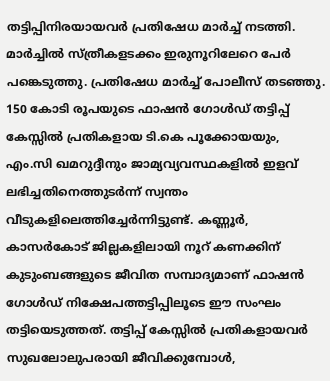തട്ടിപ്പിനിരയായവർ പ്രതിഷേധ മാർച്ച് നടത്തി. മാർച്ചിൽ സ്ത്രീകളടക്കം ഇരുനൂറിലേറെ പേർ പങ്കെടുത്തു. പ്രതിഷേധ മാർച്ച് പോലീസ് തടഞ്ഞു. 150 കോടി രൂപയുടെ ഫാഷൻ ഗോൾഡ് തട്ടിപ്പ് കേസ്സിൽ പ്രതികളായ ടി.കെ പൂക്കോയയും, എം.സി ഖമറുദ്ദീനും ജാമ്യവ്യവസ്ഥകളിൽ ഇളവ് ലഭിച്ചതിനെത്തുടർന്ന് സ്വന്തം വീടുകളിലെത്തിച്ചേർന്നിട്ടുണ്ട്. കണ്ണൂർ, കാസർകോട് ജില്ലകളിലായി നൂറ് കണക്കിന് കുടുംബങ്ങളുടെ ജീവിത സമ്പാദ്യമാണ് ഫാഷൻ ഗോൾഡ് നിക്ഷേപത്തട്ടിപ്പിലൂടെ ഈ സംഘം തട്ടിയെടുത്തത്. തട്ടിപ്പ് കേസ്സിൽ പ്രതികളായവർ സുഖലോലുപരായി ജീവിക്കുമ്പോൾ,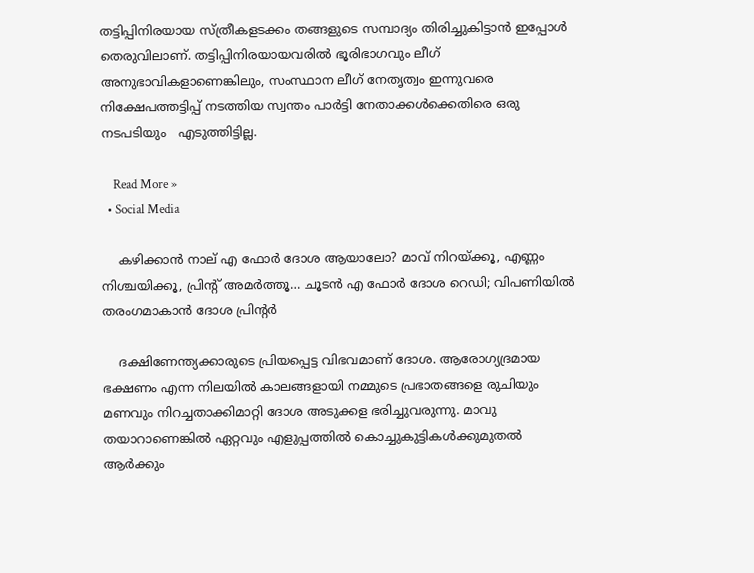തട്ടിപ്പിനിരയായ സ്ത്രീകളടക്കം തങ്ങളുടെ സമ്പാദ്യം തിരിച്ചുകിട്ടാൻ ഇപ്പോൾ തെരുവിലാണ്. തട്ടിപ്പിനിരയായവരിൽ ഭൂരിഭാഗവും ലീഗ് അനുഭാവികളാണെങ്കിലും, സംസ്ഥാന ലീഗ് നേതൃത്വം ഇന്നുവരെ നിക്ഷേപത്തട്ടിപ്പ് നടത്തിയ സ്വന്തം പാർട്ടി നേതാക്കൾക്കെതിരെ ഒരു നടപടിയും   എടുത്തിട്ടില്ല.

    Read More »
  • Social Media

    കഴിക്കാന്‍ നാല് എ ഫോര്‍ ദോശ ആയാലോ? മാവ് നിറയ്ക്കൂ, എണ്ണം നിശ്ചയിക്കൂ, പ്രിന്റ് അമര്‍ത്തൂ… ചൂടന്‍ എ ഫോര്‍ ദോശ റെഡി; വിപണിയില്‍ തരംഗമാകാന്‍ ദോശ പ്രിന്റര്‍

    ദക്ഷിണേന്ത്യക്കാരുടെ പ്രിയപ്പെട്ട വിഭവമാണ് ദോശ. ആരോഗ്യദ്രമായ ഭക്ഷണം എന്ന നിലയില്‍ കാലങ്ങളായി നമ്മുടെ പ്രഭാതങ്ങളെ രുചിയും മണവും നിറച്ചതാക്കിമാറ്റി ദോശ അടുക്കള ഭരിച്ചുവരുന്നു. മാവു തയാറാണെങ്കില്‍ ഏറ്റവും എളുപ്പത്തില്‍ കൊച്ചുകുട്ടികള്‍ക്കുമുതല്‍ ആര്‍ക്കും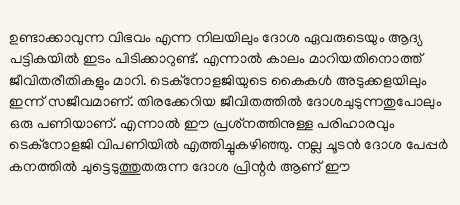ഉണ്ടാക്കാവുന്ന വിഭവം എന്ന നിലയിലും ദോശ ഏവരുടെയും ആദ്യ പട്ടികയില്‍ ഇടം പിടിക്കാറുണ്ട്. എന്നാല്‍ കാലം മാറിയതിനൊത്ത് ജീവിതരീതികളും മാറി. ടെക്‌നോളജിയുടെ കൈകള്‍ അടുക്കളയിലും ഇന്ന് സജീവമാണ്. തിരക്കേറിയ ജീവിതത്തില്‍ ദോശചുടുന്നതുപോലും ഒരു പണിയാണ്. എന്നാല്‍ ഈ പ്രശ്‌നത്തിനുള്ള പരിഹാരവും ടെക്‌നോളജി വിപണിയില്‍ എത്തിച്ചുകഴിഞ്ഞു. നല്ല ചൂടന്‍ ദോശ പേപ്പര്‍ കനത്തില്‍ ചുട്ടെടുത്തുതരുന്ന ദോശ പ്രിന്റര്‍ ആണ് ഈ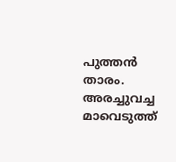പുത്തന്‍ താരം. അരച്ചുവച്ച മാവെടുത്ത്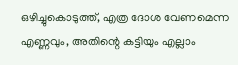ഒഴിച്ചുകൊടുത്ത്, എത്ര ദോശ വേണമെന്ന എണ്ണവും, അതിന്റെ കട്ടിയും എല്ലാം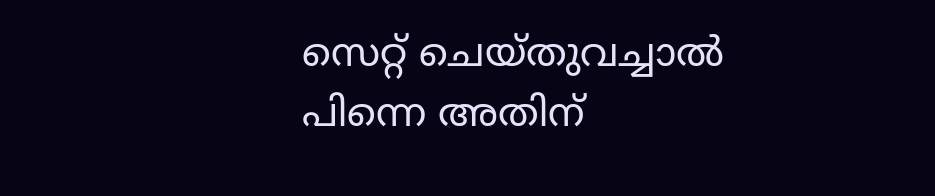സെറ്റ് ചെയ്തുവച്ചാല്‍ പിന്നെ അതിന്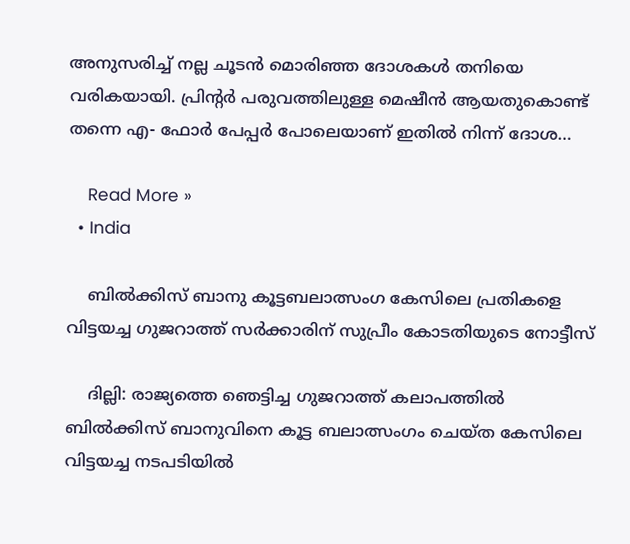അനുസരിച്ച് നല്ല ചൂടന്‍ മൊരിഞ്ഞ ദോശകള്‍ തനിയെ വരികയായി. പ്രിന്റര്‍ പരുവത്തിലുള്ള മെഷീന്‍ ആയതുകൊണ്ട് തന്നെ എ- ഫോര്‍ പേപ്പര്‍ പോലെയാണ് ഇതില്‍ നിന്ന് ദോശ…

    Read More »
  • India

    ബില്‍ക്കിസ് ബാനു കൂട്ടബലാത്സംഗ കേസിലെ പ്രതികളെ വിട്ടയച്ച ഗുജറാത്ത് സര്‍ക്കാരിന് സുപ്രീം കോടതിയുടെ നോട്ടീസ്

    ദില്ലി: രാജ്യത്തെ ഞെട്ടിച്ച ഗുജറാത്ത് കലാപത്തില്‍ ബില്‍ക്കിസ് ബാനുവിനെ കൂട്ട ബലാത്സംഗം ചെയ്ത കേസിലെ വിട്ടയച്ച നടപടിയില്‍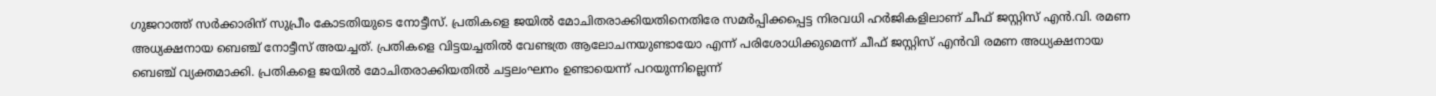ഗുജറാത്ത് സര്‍ക്കാരിന് സുപ്രീം കോടതിയുടെ നോട്ടീസ്. പ്രതികളെ ജയില്‍ മോചിതരാക്കിയതിനെതിരേ സമര്‍പ്പിക്കപ്പെട്ട നിരവധി ഹര്‍ജികളിലാണ് ചീഫ് ജസ്റ്റിസ് എന്‍.വി. രമണ അധ്യക്ഷനായ ബെഞ്ച് നോട്ടീസ് അയച്ചത്. പ്രതികളെ വിട്ടയച്ചതില്‍ വേണ്ടത്ര ആലോചനയുണ്ടായോ എന്ന് പരിശോധിക്കുമെന്ന് ചീഫ് ജസ്റ്റിസ് എന്‍വി രമണ അധ്യക്ഷനായ ബെഞ്ച് വ്യക്തമാക്കി. പ്രതികളെ ജയില്‍ മോചിതരാക്കിയതില്‍ ചട്ടലംഘനം ഉണ്ടായെന്ന് പറയുന്നില്ലെന്ന്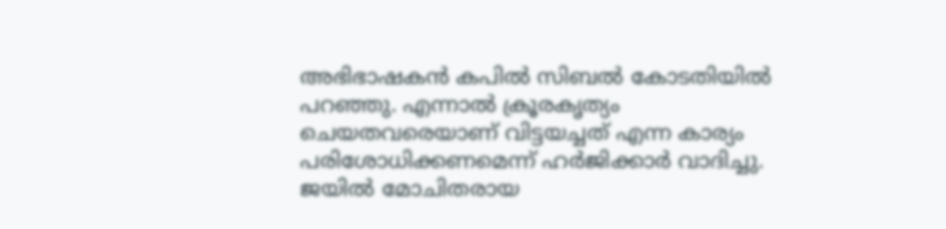അഭിഭാഷകന്‍ കപില്‍ സിബല്‍ കോടതിയില്‍ പറഞ്ഞു. എന്നാല്‍ ക്രൂരകൃത്യം ചെയതവരെയാണ് വിട്ടയച്ചത് എന്ന കാര്യം പരിശോധിക്കണമെന്ന് ഹര്‍ജിക്കാര്‍ വാദിച്ചു. ജയില്‍ മോചിതരായ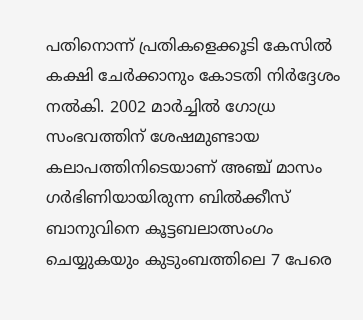പതിനൊന്ന് പ്രതികളെക്കൂടി കേസില്‍ കക്ഷി ചേര്‍ക്കാനും കോടതി നിര്‍ദ്ദേശം നല്‍കി. 2002 മാര്‍ച്ചില്‍ ഗോധ്ര സംഭവത്തിന് ശേഷമുണ്ടായ കലാപത്തിനിടെയാണ് അഞ്ച് മാസം ഗര്‍ഭിണിയായിരുന്ന ബില്‍ക്കീസ് ബാനുവിനെ കൂട്ടബലാത്സംഗം ചെയ്യുകയും കുടുംബത്തിലെ 7 പേരെ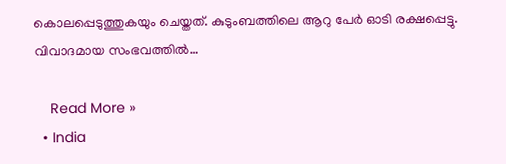കൊലപ്പെടുത്തുകയും ചെയ്തത്. കുടുംബത്തിലെ ആറു പേര്‍ ഓടി രക്ഷപ്പെട്ടു. വിവാദമായ സംഭവത്തില്‍…

    Read More »
  • India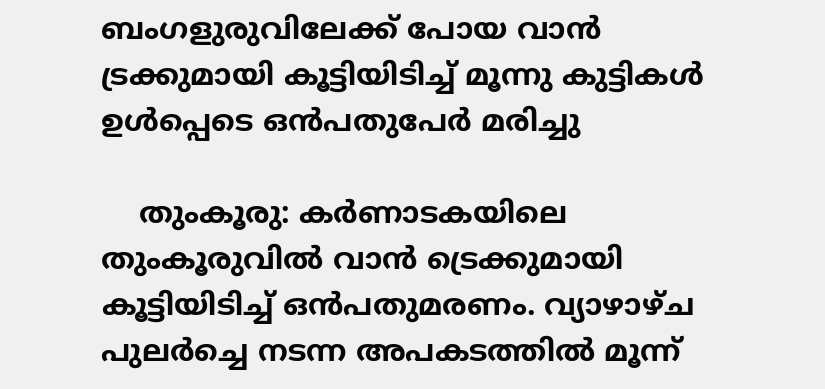ബംഗളുരുവിലേക്ക് പോയ വാന്‍ ട്രക്കുമായി കൂട്ടിയിടിച്ച് മൂന്നു കുട്ടികള്‍ ഉള്‍പ്പെടെ ഒന്‍പതുപേര്‍ മരിച്ചു

    തുംകൂരു: കര്‍ണാടകയിലെ തുംകൂരുവില്‍ വാന്‍ ട്രെക്കുമായി കൂട്ടിയിടിച്ച് ഒന്‍പതുമരണം. വ്യാഴാഴ്ച പുലര്‍ച്ചെ നടന്ന അപകടത്തില്‍ മൂന്ന്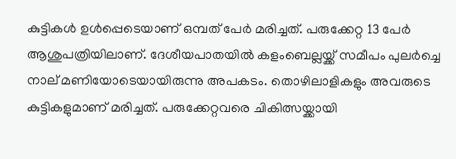കുട്ടികള്‍ ഉള്‍പ്പെടെയാണ് ഒമ്പത് പേര്‍ മരിച്ചത്. പരുക്കേറ്റ 13 പേര്‍ ആശുപത്രിയിലാണ്. ദേശീയപാതയില്‍ കളംബെല്ലയ്ക്ക് സമീപം പുലര്‍ച്ചെ നാല് മണിയോടെയായിരുന്നു അപകടം. തൊഴിലാളികളും അവരുടെ കുട്ടികളുമാണ് മരിച്ചത്. പരുക്കേറ്റവരെ ചികിത്സയ്ക്കായി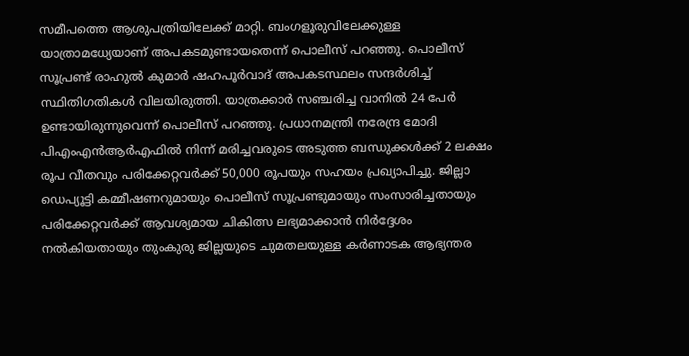സമീപത്തെ ആശുപത്രിയിലേക്ക് മാറ്റി. ബംഗളൂരുവിലേക്കുള്ള യാത്രാമധ്യേയാണ് അപകടമുണ്ടായതെന്ന് പൊലീസ് പറഞ്ഞു. പൊലീസ് സൂപ്രണ്ട് രാഹുല്‍ കുമാര്‍ ഷഹപൂര്‍വാദ് അപകടസ്ഥലം സന്ദര്‍ശിച്ച് സ്ഥിതിഗതികള്‍ വിലയിരുത്തി. യാത്രക്കാര്‍ സഞ്ചരിച്ച വാനില്‍ 24 പേര്‍ ഉണ്ടായിരുന്നുവെന്ന് പൊലീസ് പറഞ്ഞു. പ്രധാനമന്ത്രി നരേന്ദ്ര മോദി പിഎംഎന്‍ആര്‍എഫില്‍ നിന്ന് മരിച്ചവരുടെ അടുത്ത ബന്ധുക്കള്‍ക്ക് 2 ലക്ഷം രൂപ വീതവും പരിക്കേറ്റവര്‍ക്ക് 50,000 രൂപയും സഹയം പ്രഖ്യാപിച്ചു. ജില്ലാ ഡെപ്യൂട്ടി കമ്മീഷണറുമായും പൊലീസ് സൂപ്രണ്ടുമായും സംസാരിച്ചതായും പരിക്കേറ്റവര്‍ക്ക് ആവശ്യമായ ചികിത്സ ലഭ്യമാക്കാന്‍ നിര്‍ദ്ദേശം നല്‍കിയതായും തുംകുരു ജില്ലയുടെ ചുമതലയുള്ള കര്‍ണാടക ആഭ്യന്തര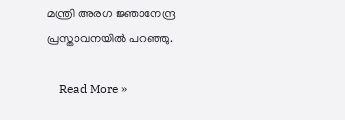മന്ത്രി അരഗ ജ്ഞാനേന്ദ്ര പ്രസ്താവനയില്‍ പറഞ്ഞു.

    Read More »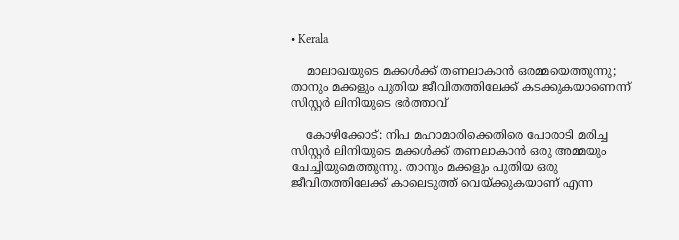• Kerala

    മാലാഖയുടെ മക്കള്‍ക്ക് തണലാകാന്‍ ഒരമ്മയെത്തുന്നു; താനും മക്കളും പുതിയ ജീവിതത്തിലേക്ക് കടക്കുകയാണെന്ന് സിസ്റ്റര്‍ ലിനിയുടെ ഭര്‍ത്താവ്

    കോഴിക്കോട്: നിപ മഹാമാരിക്കെതിരെ പോരാടി മരിച്ച സിസ്റ്റര്‍ ലിനിയുടെ മക്കള്‍ക്ക് തണലാകാന്‍ ഒരു അമ്മയും ചേച്ചിയുമെത്തുന്നു. താനും മക്കളും പുതിയ ഒരു ജീവിതത്തിലേക്ക് കാലെടുത്ത് വെയ്ക്കുകയാണ് എന്ന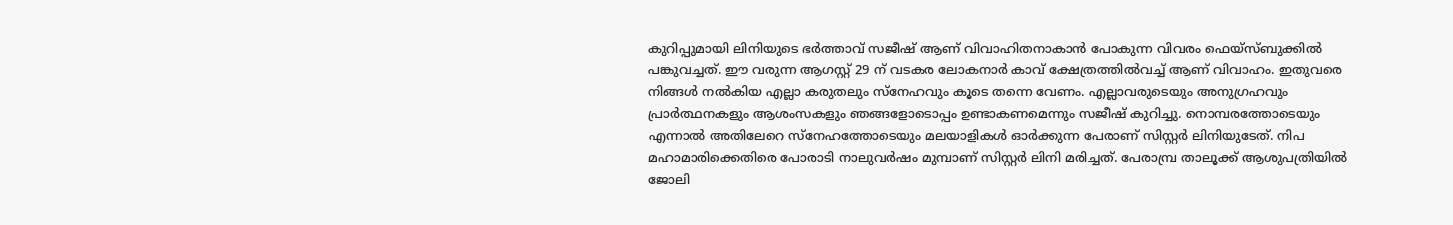കുറിപ്പുമായി ലിനിയുടെ ഭര്‍ത്താവ് സജീഷ് ആണ് വിവാഹിതനാകാന്‍ പോകുന്ന വിവരം ഫെയ്‌സ്ബുക്കില്‍ പങ്കുവച്ചത്. ഈ വരുന്ന ആഗസ്റ്റ് 29 ന് വടകര ലോകനാര്‍ കാവ് ക്ഷേത്രത്തില്‍വച്ച് ആണ് വിവാഹം. ഇതുവരെ നിങ്ങള്‍ നല്‍കിയ എല്ലാ കരുതലും സ്‌നേഹവും കൂടെ തന്നെ വേണം. എല്ലാവരുടെയും അനുഗ്രഹവും പ്രാര്‍ത്ഥനകളും ആശംസകളും ഞങ്ങളോടൊപ്പം ഉണ്ടാകണമെന്നും സജീഷ് കുറിച്ചു. നൊമ്പരത്തോടെയും എന്നാല്‍ അതിലേറെ സ്‌നേഹത്തോടെയും മലയാളികള്‍ ഓര്‍ക്കുന്ന പേരാണ് സിസ്റ്റര്‍ ലിനിയുടേത്. നിപ മഹാമാരിക്കെതിരെ പോരാടി നാലുവര്‍ഷം മുമ്പാണ് സിസ്റ്റര്‍ ലിനി മരിച്ചത്. പേരാമ്പ്ര താലൂക്ക് ആശുപത്രിയില്‍ ജോലി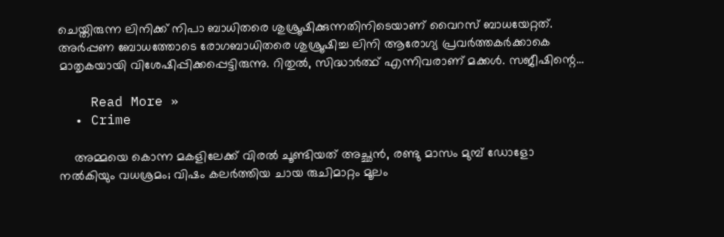ചെയ്തിരുന്ന ലിനിക്ക് നിപാ ബാധിതരെ ശുശ്രൂഷിക്കുന്നതിനിടെയാണ് വൈറസ് ബാധയേറ്റത്. അര്‍പ്പണ ബോധത്തോടെ രോഗബാധിതരെ ശുശ്രൂഷിച്ച ലിനി ആരോഗ്യ പ്രവര്‍ത്തകര്‍ക്കാകെ മാതൃകയായി വിശേഷിപ്പിക്കപ്പെട്ടിരുന്നു. റിതുല്‍, സിദ്ധാര്‍ത്ഥ് എന്നിവരാണ് മക്കള്‍. സജീഷിന്റെ…

    Read More »
  • Crime

    അമ്മയെ കൊന്ന മകളിലേക്ക് വിരല്‍ ചൂണ്ടിയത് അച്ഛന്‍, രണ്ടു മാസം മുമ്പ് ഡോളോ നല്‍കിയും വധശ്രമം; വിഷം കലര്‍ത്തിയ ചായ രുചിമാറ്റം മൂലം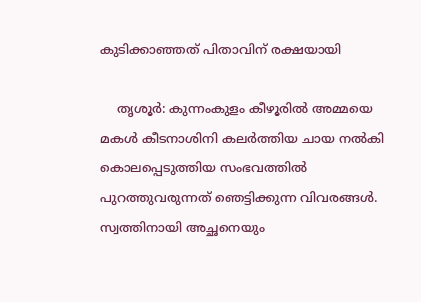കുടിക്കാഞ്ഞത് പിതാവിന് രക്ഷയായി

    തൃശൂര്‍: കുന്നംകുളം കീഴൂരില്‍ അമ്മയെ മകള്‍ കീടനാശിനി കലര്‍ത്തിയ ചായ നല്‍കി കൊലപ്പെടുത്തിയ സംഭവത്തില്‍ പുറത്തുവരുന്നത് ഞെട്ടിക്കുന്ന വിവരങ്ങള്‍. സ്വത്തിനായി അച്ഛനെയും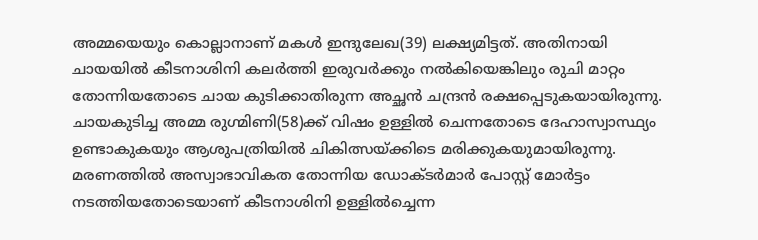അമ്മയെയും കൊല്ലാനാണ് മകള്‍ ഇന്ദുലേഖ(39) ലക്ഷ്യമിട്ടത്. അതിനായി ചായയില്‍ കീടനാശിനി കലര്‍ത്തി ഇരുവര്‍ക്കും നല്‍കിയെങ്കിലും രുചി മാറ്റം തോന്നിയതോടെ ചായ കുടിക്കാതിരുന്ന അച്ഛന്‍ ചന്ദ്രന്‍ രക്ഷപ്പെടുകയായിരുന്നു. ചായകുടിച്ച അമ്മ രുഗ്മിണി(58)ക്ക് വിഷം ഉള്ളില്‍ ചെന്നതോടെ ദേഹാസ്വാസ്ഥ്യം ഉണ്ടാകുകയും ആശുപത്രിയില്‍ ചികിത്സയ്ക്കിടെ മരിക്കുകയുമായിരുന്നു. മരണത്തില്‍ അസ്വാഭാവികത തോന്നിയ ഡോക്ടര്‍മാര്‍ പോസ്റ്റ് മോര്‍ട്ടം നടത്തിയതോടെയാണ് കീടനാശിനി ഉള്ളില്‍ച്ചെന്ന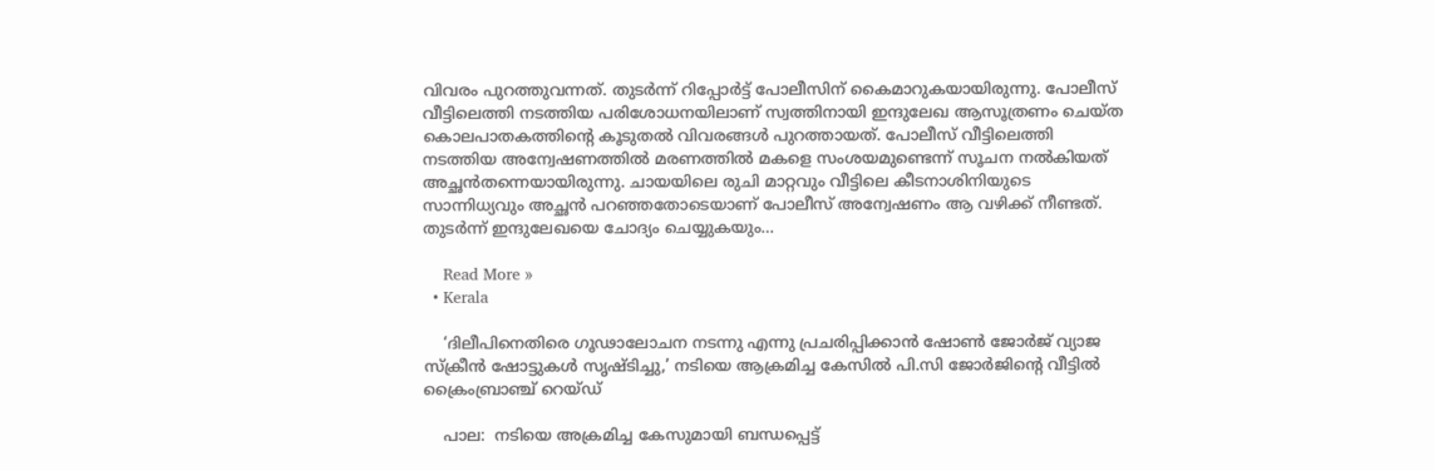വിവരം പുറത്തുവന്നത്. തുടര്‍ന്ന് റിപ്പോര്‍ട്ട് പോലീസിന് കൈമാറുകയായിരുന്നു. പോലീസ് വീട്ടിലെത്തി നടത്തിയ പരിശോധനയിലാണ് സ്വത്തിനായി ഇന്ദുലേഖ ആസൂത്രണം ചെയ്ത കൊലപാതകത്തിന്റെ കൂടുതല്‍ വിവരങ്ങള്‍ പുറത്തായത്. പോലീസ് വീട്ടിലെത്തി നടത്തിയ അന്വേഷണത്തില്‍ മരണത്തില്‍ മകളെ സംശയമുണ്ടെന്ന് സൂചന നല്‍കിയത് അച്ഛന്‍തന്നെയായിരുന്നു. ചായയിലെ രുചി മാറ്റവും വീട്ടിലെ കീടനാശിനിയുടെ സാന്നിധ്യവും അച്ഛന്‍ പറഞ്ഞതോടെയാണ് പോലീസ് അന്വേഷണം ആ വഴിക്ക് നീണ്ടത്. തുടര്‍ന്ന് ഇന്ദുലേഖയെ ചോദ്യം ചെയ്യുകയും…

    Read More »
  • Kerala

    ‘ദിലീപിനെതിരെ ഗൂഢാലോചന നടന്നു എന്നു പ്രചരിപ്പിക്കാൻ ഷോൺ ജോർജ് വ്യാജ സ്‌ക്രീൻ ഷോട്ടുകൾ സൃഷ്ടിച്ചു,’ നടിയെ ആക്രമിച്ച കേസിൽ പി.സി ജോര്‍ജിന്റെ വീട്ടില്‍ ക്രൈംബ്രാഞ്ച് റെയ്ഡ്

    പാല:  നടിയെ അക്രമിച്ച കേസുമായി ബന്ധപ്പെട്ട്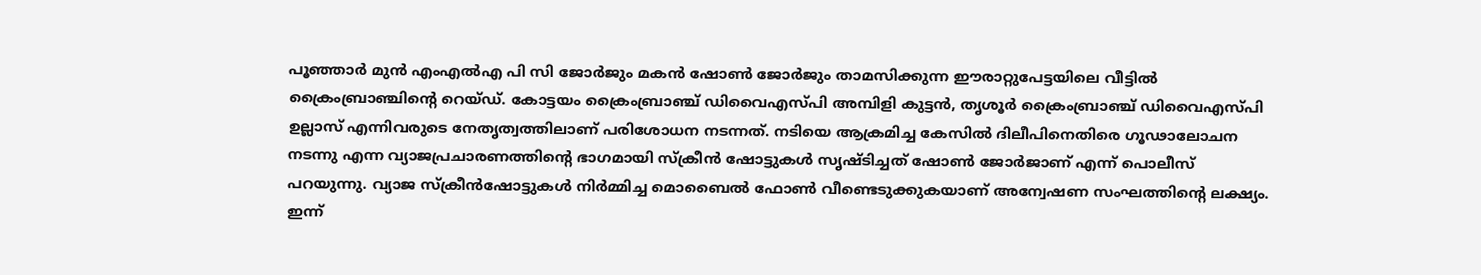പൂഞ്ഞാര്‍ മുന്‍ എംഎല്‍എ പി സി ജോര്‍ജും മകന്‍ ഷോണ്‍ ജോര്‍ജും താമസിക്കുന്ന ഈരാറ്റുപേട്ടയിലെ വീട്ടില്‍ ക്രൈംബ്രാഞ്ചിന്റെ റെയ്ഡ്. കോട്ടയം ക്രൈംബ്രാഞ്ച് ഡിവൈഎസ്പി അമ്പിളി കുട്ടൻ, തൃശൂർ ക്രൈംബ്രാഞ്ച് ഡിവൈഎസ്പി ഉല്ലാസ് എന്നിവരുടെ നേതൃത്വത്തിലാണ് പരിശോധന നടന്നത്. നടിയെ ആക്രമിച്ച കേസിൽ ദിലീപിനെതിരെ ഗൂഢാലോചന നടന്നു എന്ന വ്യാജപ്രചാരണത്തിന്റെ ഭാഗമായി സ്‌ക്രീൻ ഷോട്ടുകൾ സൃഷ്ടിച്ചത് ഷോൺ ജോർജാണ് എന്ന് പൊലീസ് പറയുന്നു. വ്യാജ സ്‌ക്രീൻഷോട്ടുകൾ നിർമ്മിച്ച മൊബൈൽ ഫോൺ വീണ്ടെടുക്കുകയാണ് അന്വേഷണ സംഘത്തിന്റെ ലക്ഷ്യം. ഇന്ന്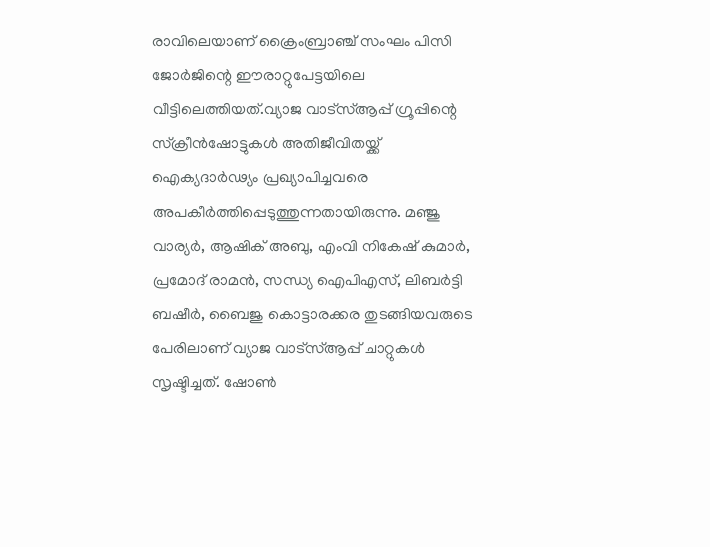രാവിലെയാണ് ക്രൈംബ്രാഞ്ച് സംഘം പിസി ജോർജിന്റെ ഈരാറ്റുപേട്ടയിലെ വീട്ടിലെത്തിയത്.വ്യാജ വാട്‌സ്ആപ്പ് ഗ്രൂപ്പിന്റെ സ്‌ക്രീൻഷോട്ടുകൾ അതിജീവിതയ്ക്ക് ഐക്യദാർഢ്യം പ്രഖ്യാപിച്ചവരെ അപകീർത്തിപ്പെടുത്തുന്നതായിരുന്നു. മഞ്ജു വാര്യർ, ആഷിക് അബു, എംവി നികേഷ് കുമാർ, പ്രമോദ് രാമൻ, സന്ധ്യ ഐപിഎസ്, ലിബർട്ടി ബഷീർ, ബൈജു കൊട്ടാരക്കര തുടങ്ങിയവരുടെ പേരിലാണ് വ്യാജ വാട്‌സ്ആപ്പ് ചാറ്റുകൾ സൃഷ്ടിച്ചത്. ഷോൺ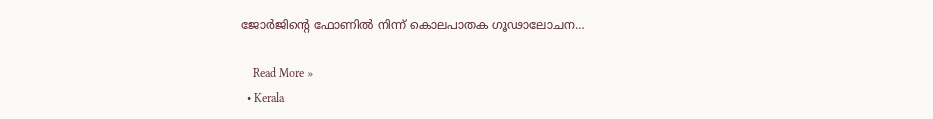ജോർജിന്റെ ഫോണിൽ നിന്ന് കൊലപാതക ഗൂഢാലോചന…

    Read More »
  • Kerala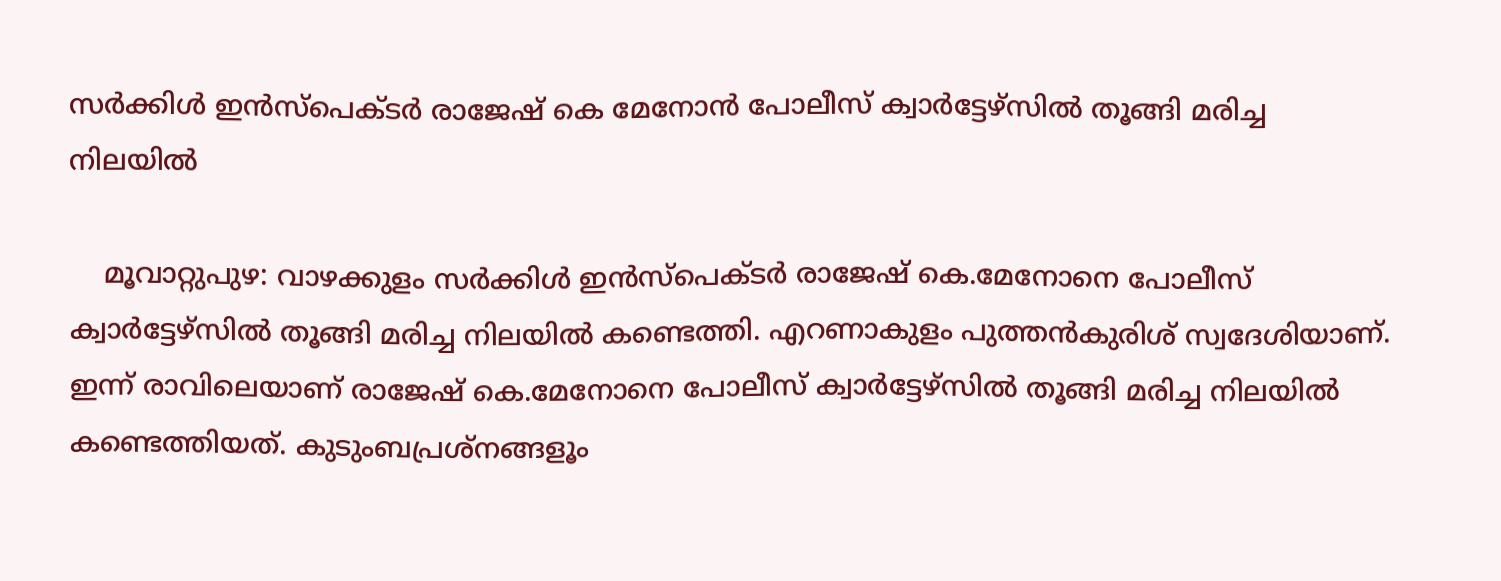സർക്കിൾ ഇൻസ്പെക്ടർ രാജേഷ് കെ മേനോൻ പോലീസ് ക്വാര്‍ട്ടേഴ്‌സിൽ തൂങ്ങി മരിച്ച നിലയിൽ

    മൂവാറ്റുപുഴ: വാഴക്കുളം സർക്കിൾ ഇൻസ്പെക്ടർ രാജേഷ് കെ.മേനോനെ പോലീസ് ക്വാര്‍ട്ടേഴ്‌സിൽ തൂങ്ങി മരിച്ച നിലയിൽ കണ്ടെത്തി. എറണാകുളം പുത്തൻകുരിശ് സ്വദേശിയാണ്. ഇന്ന് രാവിലെയാണ് രാജേഷ് കെ.മേനോനെ പോലീസ് ക്വാർട്ടേഴ്സിൽ തൂങ്ങി മരിച്ച നിലയിൽ കണ്ടെത്തിയത്. കുടുംബപ്രശ്‌നങ്ങളൂം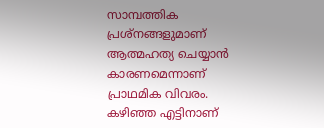സാമ്പത്തിക പ്രശ്നങ്ങളുമാണ് ആത്മഹത്യ ചെയ്യാൻ കാരണമെന്നാണ് പ്രാഥമിക വിവരം. കഴിഞ്ഞ എട്ടിനാണ്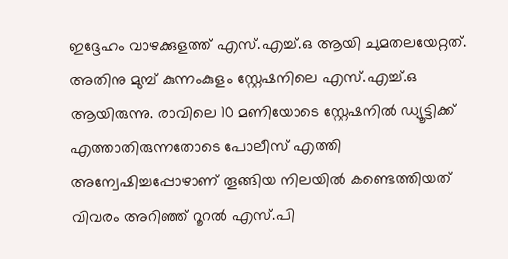ഇദ്ദേഹം വാഴക്കുളത്ത് എസ്.എച്ച്.ഒ ആയി ചുമതലയേറ്റത്. അതിനു മുമ്പ് കുന്നംകുളം സ്റ്റേഷനിലെ എസ്.എച്ച്.ഒ ആയിരുന്നു. രാവിലെ 10 മണിയോടെ സ്റ്റേഷനിൽ ഡ്യൂട്ടിക്ക് എത്താതിരുന്നതോടെ പോലീസ് എത്തി അന്വേഷിച്ചപ്പോഴാണ് തൂങ്ങിയ നിലയിൽ കണ്ടെത്തിയത് വിവരം അറിഞ്ഞ് റൂറൽ എസ്.പി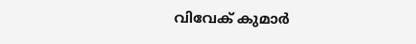വിവേക് കുമാർ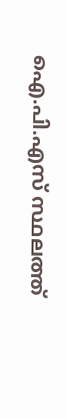ഐ.പി.എസ് സ്ഥലത്ത്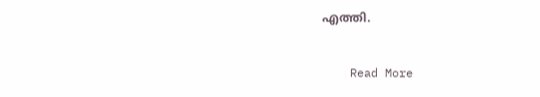എത്തി.

    Read More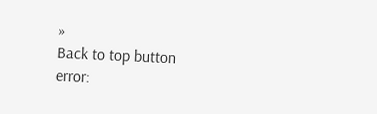»
Back to top button
error: